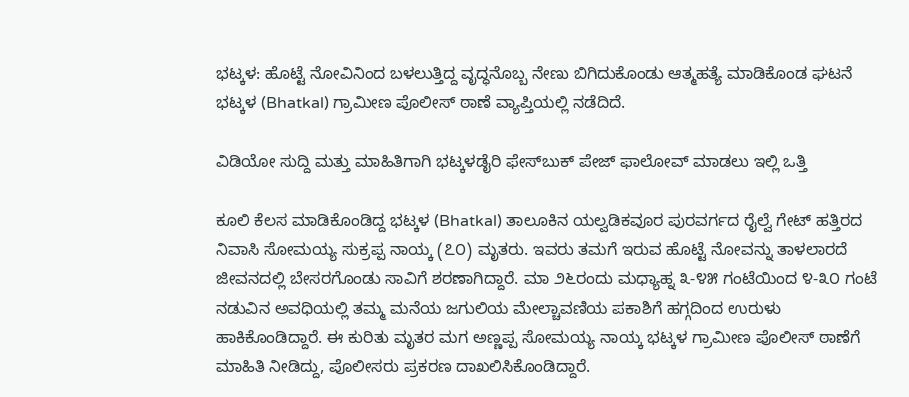ಭಟ್ಕಳ: ಹೊಟ್ಟೆ ನೋವಿನಿಂದ ಬಳಲುತ್ತಿದ್ದ ವೃದ್ಧನೊಬ್ಬ ನೇಣು ಬಿಗಿದುಕೊಂಡು ಆತ್ಮಹತ್ಯೆ ಮಾಡಿಕೊಂಡ ಘಟನೆ ಭಟ್ಕಳ (Bhatkal) ಗ್ರಾಮೀಣ ಪೊಲೀಸ್ ಠಾಣೆ ವ್ಯಾಪ್ತಿಯಲ್ಲಿ ನಡೆದಿದೆ.

ವಿಡಿಯೋ ಸುದ್ದಿ ಮತ್ತು ಮಾಹಿತಿಗಾಗಿ ಭಟ್ಕಳಡೈರಿ ಫೇಸ್‌ಬುಕ್‌ ಪೇಜ್ ಫಾಲೋವ್ ಮಾಡಲು ಇಲ್ಲಿ ಒತ್ತಿ

ಕೂಲಿ ಕೆಲಸ ಮಾಡಿಕೊಂಡಿದ್ದ ಭಟ್ಕಳ (Bhatkal) ತಾಲೂಕಿನ ಯಲ್ವಡಿಕವೂರ ಪುರವರ್ಗದ ರೈಲ್ವೆ ಗೇಟ್ ಹತ್ತಿರದ ನಿವಾಸಿ ಸೋಮಯ್ಯ ಸುಕ್ರಪ್ಪ ನಾಯ್ಕ (೭೦) ಮೃತರು. ಇವರು ತಮಗೆ ಇರುವ ಹೊಟ್ಟೆ ನೋವನ್ನು ತಾಳಲಾರದೆ ಜೀವನದಲ್ಲಿ ಬೇಸರಗೊಂಡು ಸಾವಿಗೆ ಶರಣಾಗಿದ್ದಾರೆ. ಮಾ ೨೬ರಂದು ಮಧ್ಯಾಹ್ನ ೩-೪೫ ಗಂಟೆಯಿಂದ ೪-೩೦ ಗಂಟೆ ನಡುವಿನ ಅವಧಿಯಲ್ಲಿ ತಮ್ಮ ಮನೆಯ ಜಗುಲಿಯ ಮೇಲ್ಚಾವಣಿಯ ಪಕಾಶಿಗೆ ಹಗ್ಗದಿಂದ ಉರುಳು ಹಾಕಿಕೊಂಡಿದ್ದಾರೆ. ಈ ಕುರಿತು ಮೃತರ ಮಗ ಅಣ್ಣಪ್ಪ ಸೋಮಯ್ಯ ನಾಯ್ಕ ಭಟ್ಕಳ ಗ್ರಾಮೀಣ ಪೊಲೀಸ್ ಠಾಣೆಗೆ ಮಾಹಿತಿ ನೀಡಿದ್ದು, ಪೊಲೀಸರು ಪ್ರಕರಣ ದಾಖಲಿಸಿಕೊಂಡಿದ್ದಾರೆ.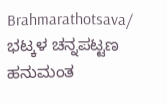Brahmarathotsava/ ಭಟ್ಕಳ ಚನ್ನಪಟ್ಟಣ ಹನುಮಂತ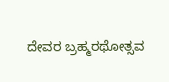ದೇವರ ಬ್ರಹ್ಮರಥೋತ್ಸವ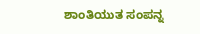ಶಾಂತಿಯುತ ಸಂಪನ್ನ